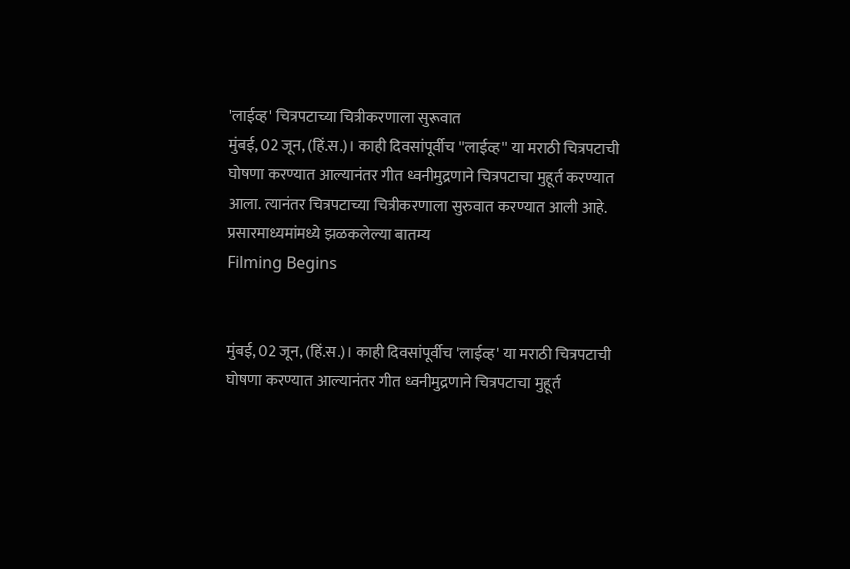'लाईव्ह' चित्रपटाच्या चित्रीकरणाला सुरूवात
मुंबई, 02 जून, (हिं.स.)। काही दिवसांपूर्वीच ''लाईव्ह'' या मराठी चित्रपटाची घोषणा करण्यात आल्यानंतर गीत ध्वनीमुद्रणाने चित्रपटाचा मुहूर्त करण्यात आला. त्यानंतर चित्रपटाच्या चित्रीकरणाला सुरुवात करण्यात आली आहे. प्रसारमाध्यमांमध्ये झळकलेल्या बातम्य
Filming Begins


मुंबई, 02 जून, (हिं.स.)। काही दिवसांपूर्वीच 'लाईव्ह' या मराठी चित्रपटाची घोषणा करण्यात आल्यानंतर गीत ध्वनीमुद्रणाने चित्रपटाचा मुहूर्त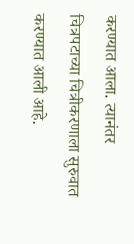करण्यात आला. त्यानंतर चित्रपटाच्या चित्रीकरणाला सुरुवात करण्यात आली आहे.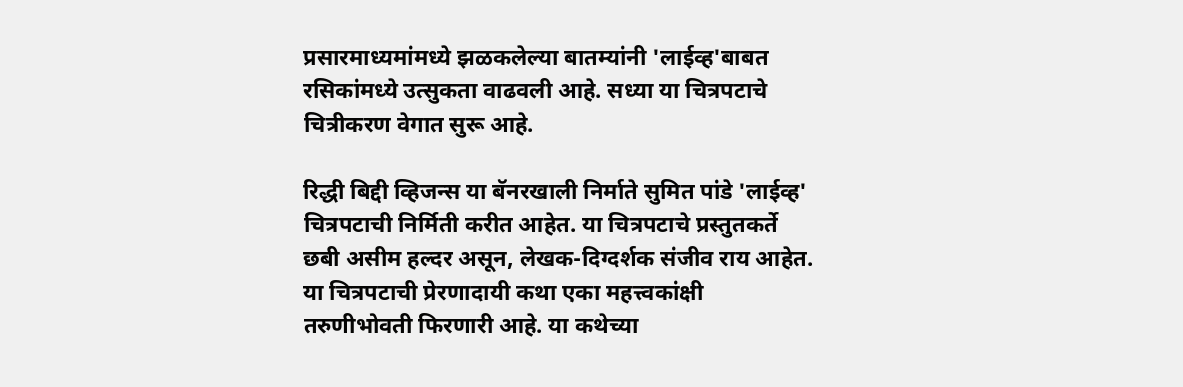प्रसारमाध्यमांमध्ये झळकलेल्या बातम्यांनी 'लाईव्ह'बाबत रसिकांमध्ये उत्सुकता वाढवली आहे. सध्या या चित्रपटाचे चित्रीकरण वेगात सुरू आहे.

रिद्धी बिद्दी व्हिजन्स या बॅनरखाली निर्माते सुमित पांडे 'लाईव्ह' चित्रपटाची निर्मिती करीत आहेत. या चित्रपटाचे प्रस्तुतकर्ते छबी असीम हल्दर असून, लेखक-दिग्दर्शक संजीव राय आहेत. या चित्रपटाची प्रेरणादायी कथा एका महत्त्वकांक्षी तरुणीभोवती फिरणारी आहे. या कथेच्या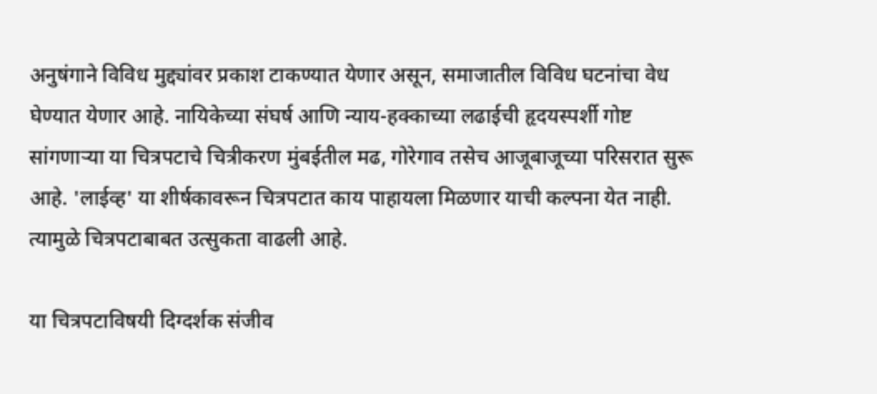अनुषंगाने विविध मुद्द्यांवर प्रकाश टाकण्यात येणार असून, समाजातील विविध घटनांचा वेध घेण्यात येणार आहे. नायिकेच्या संघर्ष आणि न्याय-हक्काच्या लढाईची हृदयस्पर्शी गोष्ट सांगणाऱ्या या चित्रपटाचे चित्रीकरण मुंबईतील मढ, गोरेगाव तसेच आजूबाजूच्या परिसरात सुरू आहे. 'लाईव्ह' या शीर्षकावरून चित्रपटात काय पाहायला मिळणार याची कल्पना येत नाही. त्यामुळे चित्रपटाबाबत उत्सुकता वाढली आहे.

या चित्रपटाविषयी दिग्दर्शक संजीव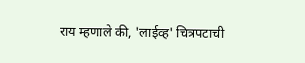राय म्हणाले की, 'लाईव्ह' चित्रपटाची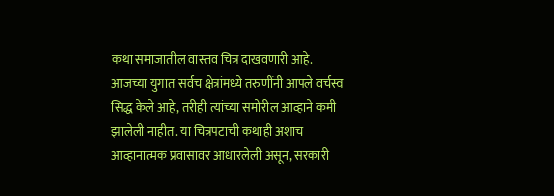कथा समाजातील वास्तव चित्र दाखवणारी आहे. आजच्या युगात सर्वच क्षेत्रांमध्ये तरुणींनी आपले वर्चस्व सिद्ध केले आहे, तरीही त्यांच्या समोरील आव्हाने कमी झालेली नाहीत. या चित्रपटाची कथाही अशाच आव्हानात्मक प्रवासावर आधारलेली असून, सरकारी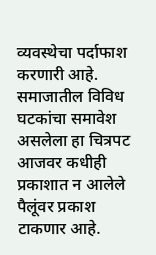व्यवस्थेचा पर्दाफाश करणारी आहे. समाजातील विविध घटकांचा समावेश असलेला हा चित्रपट आजवर कधीही प्रकाशात न आलेले पैलूंवर प्रकाश टाकणार आहे.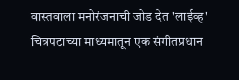वास्तवाला मनोरंजनाची जोड देत 'लाईव्ह' चित्रपटाच्या माध्यमातून एक संगीतप्रधान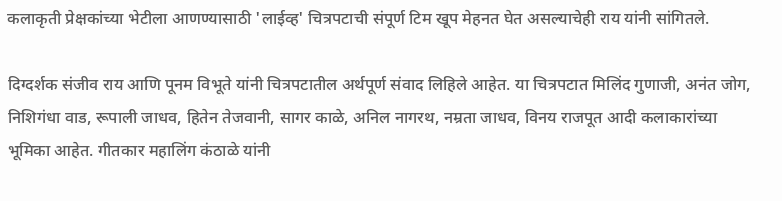कलाकृती प्रेक्षकांच्या भेटीला आणण्यासाठी 'लाईव्ह' चित्रपटाची संपूर्ण टिम खूप मेहनत घेत असल्याचेही राय यांनी सांगितले.

दिग्दर्शक संजीव राय आणि पूनम विभूते यांनी चित्रपटातील अर्थपूर्ण संवाद लिहिले आहेत. या चित्रपटात मिलिंद गुणाजी, अनंत जोग, निशिगंधा वाड, रूपाली जाधव, हितेन तेजवानी, सागर काळे, अनिल नागरथ, नम्रता जाधव, विनय राजपूत आदी कलाकारांच्या भूमिका आहेत. गीतकार महालिंग कंठाळे यांनी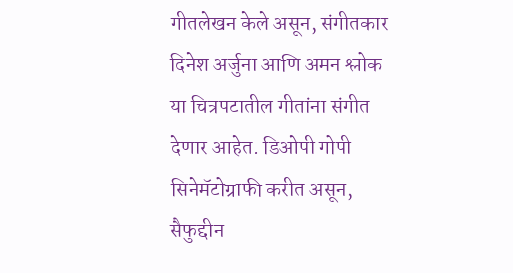गीतलेखन केले असून, संगीतकार दिनेश अर्जुना आणि अमन श्लोक या चित्रपटातील गीतांना संगीत देणार आहेत. डिओपी गोपी सिनेमॅटोग्राफी करीत असून, सैफुद्दीन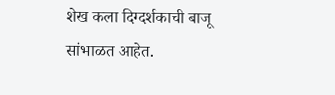शेख कला दिग्दर्शकाची बाजू सांभाळत आहेत.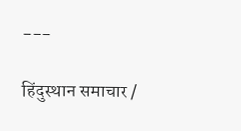---

हिंदुस्थान समाचार /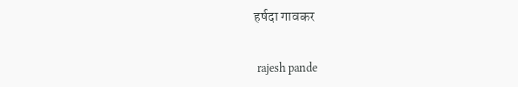हर्षदा गावकर


 rajesh pande